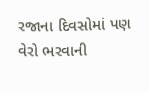રજાના દિવસોમાં પણ વેરો ભરવાની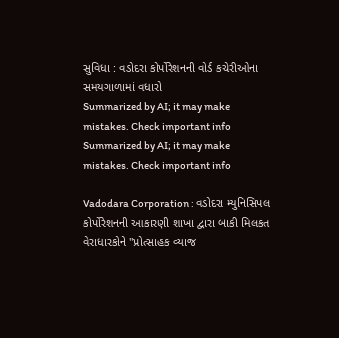સુવિધા : વડોદરા કોર્પોરેશનની વોર્ડ કચેરીઓના સમયગાળામાં વધારો
Summarized by AI; it may make mistakes. Check important info
Summarized by AI; it may make mistakes. Check important info

Vadodara Corporation : વડોદરા મ્યુનિસિપલ કોર્પોરેશનની આકારણી શાખા દ્વારા બાકી મિલકત વેરાધારકોને "પ્રોત્સાહક વ્યાજ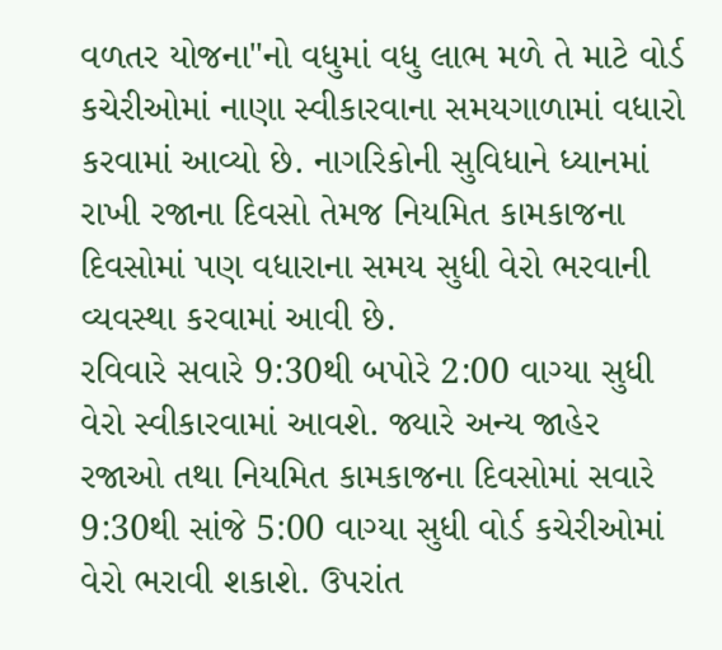વળતર યોજના"નો વધુમાં વધુ લાભ મળે તે માટે વોર્ડ કચેરીઓમાં નાણા સ્વીકારવાના સમયગાળામાં વધારો કરવામાં આવ્યો છે. નાગરિકોની સુવિધાને ધ્યાનમાં રાખી રજાના દિવસો તેમજ નિયમિત કામકાજના દિવસોમાં પણ વધારાના સમય સુધી વેરો ભરવાની વ્યવસ્થા કરવામાં આવી છે.
રવિવારે સવારે 9:30થી બપોરે 2:00 વાગ્યા સુધી વેરો સ્વીકારવામાં આવશે. જ્યારે અન્ય જાહેર રજાઓ તથા નિયમિત કામકાજના દિવસોમાં સવારે 9:30થી સાંજે 5:00 વાગ્યા સુધી વોર્ડ કચેરીઓમાં વેરો ભરાવી શકાશે. ઉપરાંત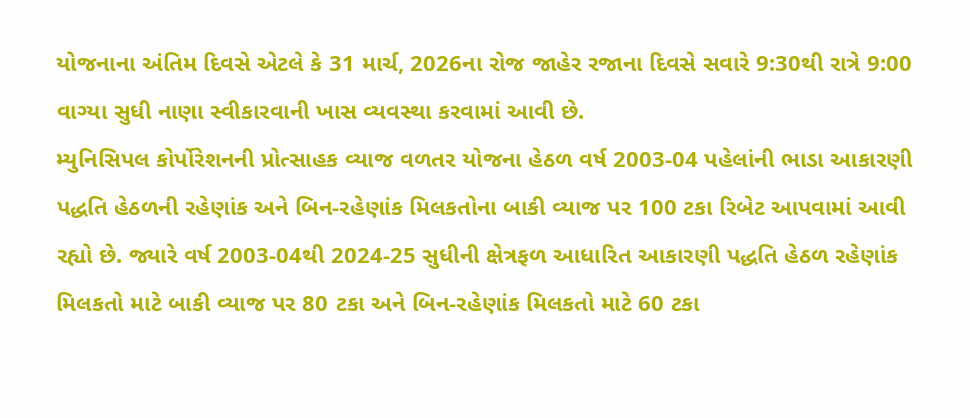યોજનાના અંતિમ દિવસે એટલે કે 31 માર્ચ, 2026ના રોજ જાહેર રજાના દિવસે સવારે 9:30થી રાત્રે 9:00 વાગ્યા સુધી નાણા સ્વીકારવાની ખાસ વ્યવસ્થા કરવામાં આવી છે.
મ્યુનિસિપલ કોર્પોરેશનની પ્રોત્સાહક વ્યાજ વળતર યોજના હેઠળ વર્ષ 2003-04 પહેલાંની ભાડા આકારણી પદ્ધતિ હેઠળની રહેણાંક અને બિન-રહેણાંક મિલકતોના બાકી વ્યાજ પર 100 ટકા રિબેટ આપવામાં આવી રહ્યો છે. જ્યારે વર્ષ 2003-04થી 2024-25 સુધીની ક્ષેત્રફળ આધારિત આકારણી પદ્ધતિ હેઠળ રહેણાંક મિલકતો માટે બાકી વ્યાજ પર 80 ટકા અને બિન-રહેણાંક મિલકતો માટે 60 ટકા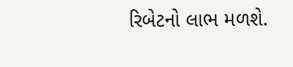રિબેટનો લાભ મળશે.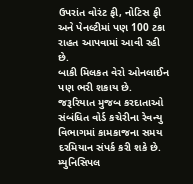ઉપરાંત વોરંટ ફી, નોટિસ ફી અને પેનલ્ટીમાં પણ 100 ટકા રાહત આપવામાં આવી રહી છે.
બાકી મિલકત વેરો ઓનલાઈન પણ ભરી શકાય છે. જરૂરિયાત મુજબ કરદાતાઓ સંબંધિત વોર્ડ કચેરીના રેવન્યુ વિભાગમાં કામકાજના સમય દરમિયાન સંપર્ક કરી શકે છે. મ્યુનિસિપલ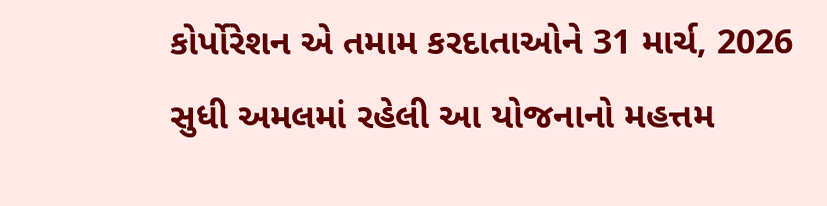કોર્પોરેશન એ તમામ કરદાતાઓને 31 માર્ચ, 2026 સુધી અમલમાં રહેલી આ યોજનાનો મહત્તમ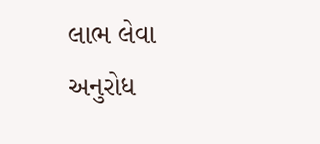લાભ લેવા અનુરોધ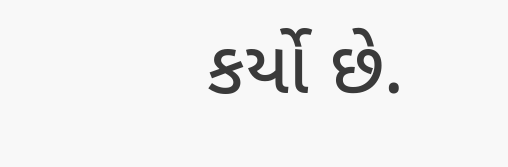કર્યો છે.